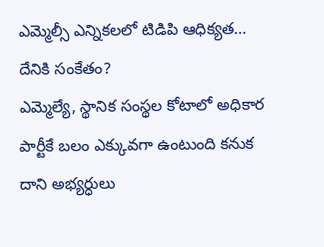ఎమ్మెల్సీ ఎన్నికలలో టిడిపి ఆధిక్యత… దేనికి సంకేతం?
ఎమ్మెల్యే, స్థానిక సంస్థల కోటాలో అధికార పార్టీకే బలం ఎక్కువగా ఉంటుంది కనుక దాని అభ్యర్ధులు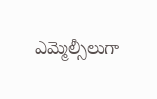ఎమ్మెల్సీలుగా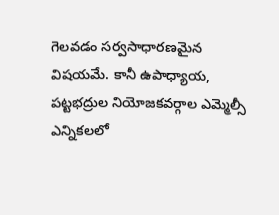గెలవడం సర్వసాధారణమైన విషయమే. కానీ ఉపాధ్యాయ, పట్టభద్రుల నియోజకవర్గాల ఎమ్మెల్సీ ఎన్నికలలో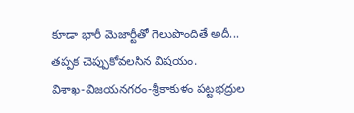కూడా భారీ మెజార్టీతో గెలుపొందితే అదీ... తప్పక చెప్పుకోవలసిన విషయం.
విశాఖ-విజయనగరం-శ్రీకాకుళం పట్టభద్రుల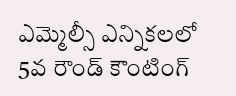ఎమ్మెల్సీ ఎన్నికలలో 5వ రౌండ్ కౌంటింగ్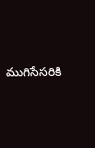ముగిసేసరికి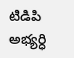టిడిపి అభ్యర్ధి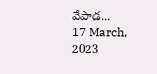వేపాడ...
17 March, 2023